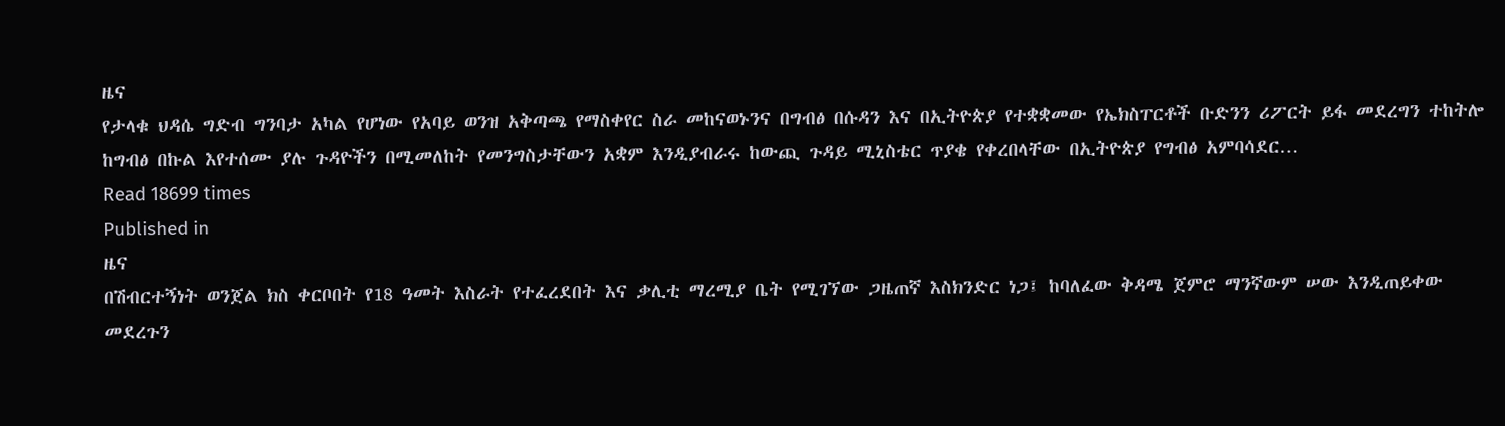ዜና
የታላቁ ህዳሴ ግድብ ግንባታ አካል የሆነው የአባይ ወንዝ አቅጣጫ የማስቀየር ስራ መከናወኑንና በግብፅ በሱዳን እና በኢትዮጵያ የተቋቋመው የኤክስፐርቶች ቡድንን ሪፖርት ይፋ መደረግን ተከትሎ ከግብፅ በኩል እየተሰሙ ያሉ ጉዳዮችን በሚመለከት የመንግስታቸውን አቋም እንዲያብራሩ ከውጪ ጉዳይ ሚኒስቴር ጥያቄ የቀረበላቸው በኢትዮጵያ የግብፅ አምባሳደር…
Read 18699 times
Published in
ዜና
በሽብርተኝነት ወንጀል ክስ ቀርቦበት የ18 ዓመት እስራት የተፈረደበት እና ቃሊቲ ማረሚያ ቤት የሚገኘው ጋዜጠኛ እስክንድር ነጋ፤ ከባለፈው ቅዳሜ ጀምሮ ማንኛውም ሠው እንዲጠይቀው መደረጉን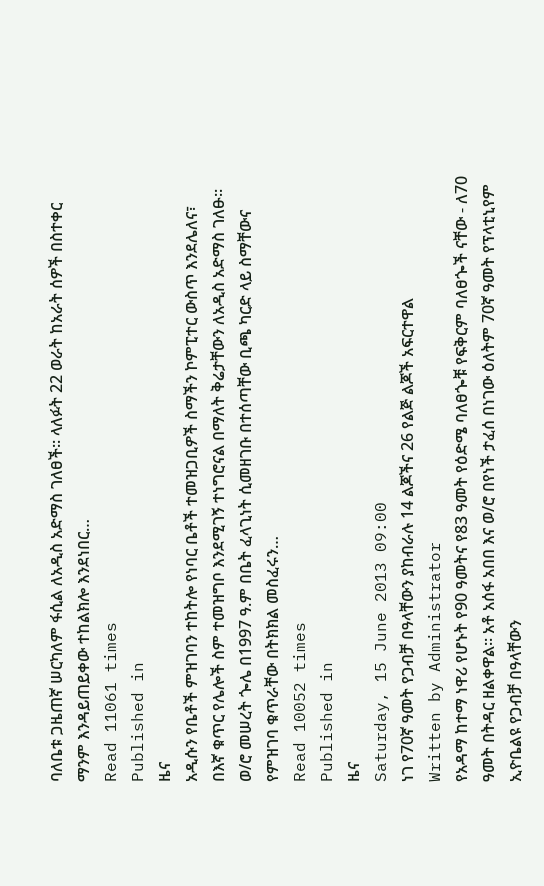ባለቤቱ ጋዜጠኛ ሠርካለም ፋሲል ለአዲስ አድማስ ገለፀች፡፡ ላለፉት 22 ወራት ከአራት ሰዎች በስተቀር ማንም እንዳይጠይቀው ተከልክሎ እንደነበር…
Read 11061 times
Published in
ዜና
አዲሱን የቤቶች ምዝገባን ተከትሎ የነባር ቤቶች ተመዝጋቢዎች ስማችን ኮምፒተር ውስጥ እንደሌለና፣ በእኛ ቁጥር የሌሎች ስም ተመዝግቦ እንደሚገኝ ተነግሮናል በማለት ቅሬታቸውን ለአዲስ አድማስ ገለፁ፡፡ ወ/ሮ መሠረት ጐሌ በ1997 ዓ.ም በቤት ፈላጊነት ሲመዘገቡ በተሰጣቸው ቢጫ ካርድ ላይ ስማቸውና የምዝገባ ቁጥራቸው በትክክል መስፈሩን…
Read 10052 times
Published in
ዜና
Saturday, 15 June 2013 09:00
ነገ የ70ኛ ዓመት የጋብቻ በዓላቸውን ያከብራሉ 14 ልጆችና 26 የልጅ ልጆች አፍርተዋል
Written by Administrator
የአዳማ ከተማ ነዋሪ የሆኑት የ90 ዓመትና የ83 ዓመት የዕድሜ ባለፀጐቹ የፍቅርም ባለፀጐች ናቸው - ለ70 ዓመት በትዳር ዘልቀዋል፡፡ አቶ አሰፋ አበበ እና ወ/ሮ በየነች ታፈሰ በነገው ዕለትም 70ኛ ዓመት የፕላቲኒየም ኢዮቤልዩ የጋብቻ በዓላቸውን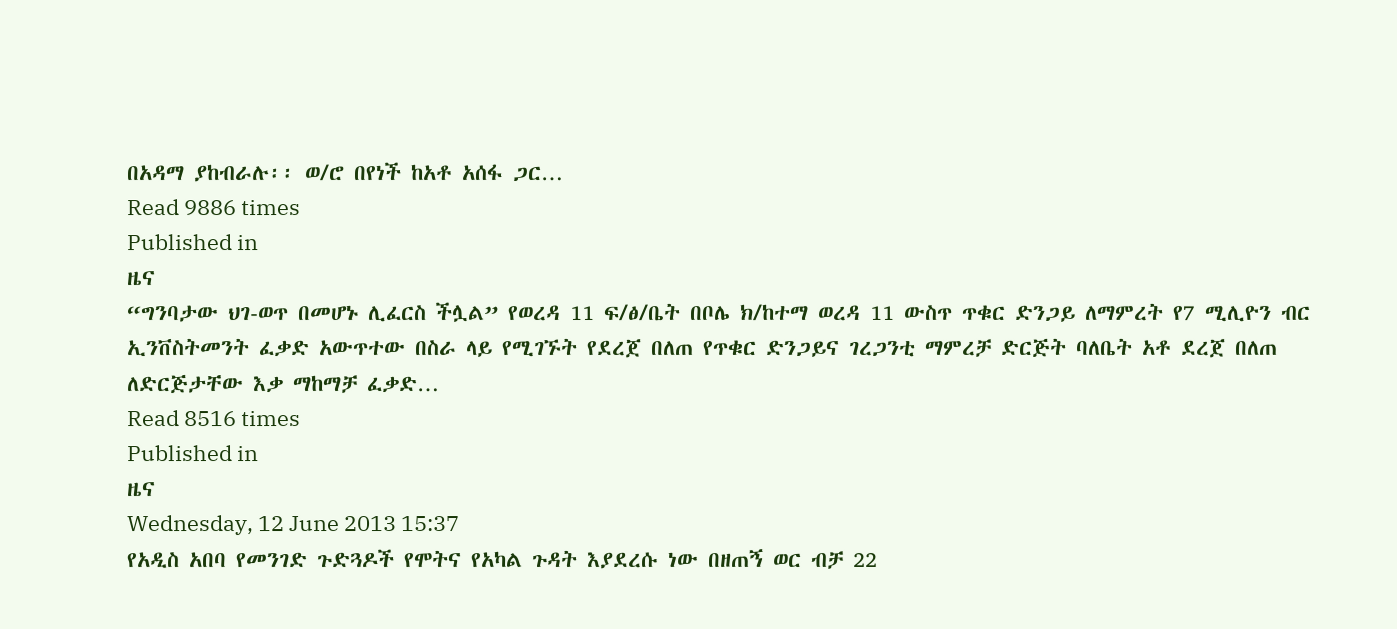በአዳማ ያከብራሉ፡፡ ወ/ሮ በየነች ከአቶ አሰፋ ጋር…
Read 9886 times
Published in
ዜና
“ግንባታው ህገ-ወጥ በመሆኑ ሊፈርስ ችሏል” የወረዳ 11 ፍ/ፅ/ቤት በቦሌ ክ/ከተማ ወረዳ 11 ውስጥ ጥቁር ድንጋይ ለማምረት የ7 ሚሊዮን ብር ኢንቨስትመንት ፈቃድ አውጥተው በስራ ላይ የሚገኙት የደረጀ በለጠ የጥቁር ድንጋይና ገረጋንቲ ማምረቻ ድርጅት ባለቤት አቶ ደረጀ በለጠ ለድርጅታቸው እቃ ማከማቻ ፈቃድ…
Read 8516 times
Published in
ዜና
Wednesday, 12 June 2013 15:37
የአዲስ አበባ የመንገድ ጉድጓዶች የሞትና የአካል ጉዳት እያደረሱ ነው በዘጠኝ ወር ብቻ 22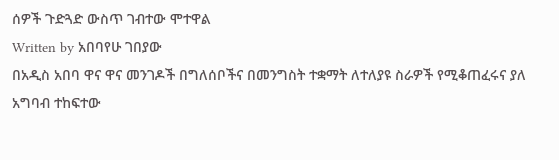ሰዎች ጉድጓድ ውስጥ ገብተው ሞተዋል
Written by አበባየሁ ገበያው
በአዲስ አበባ ዋና ዋና መንገዶች በግለሰቦችና በመንግስት ተቋማት ለተለያዩ ስራዎች የሚቆጠፈሩና ያለ አግባብ ተከፍተው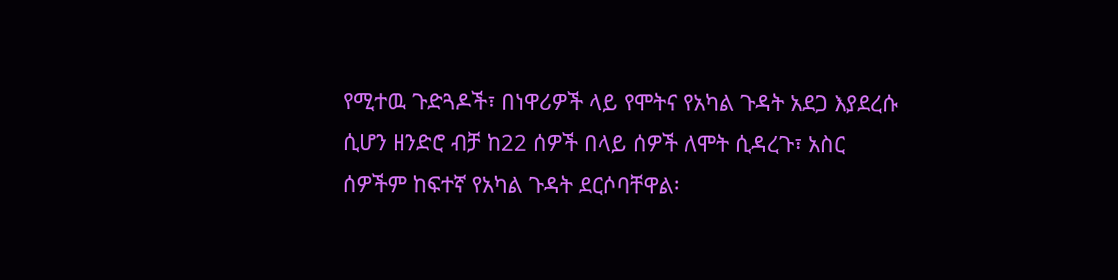የሚተዉ ጉድጓዶች፣ በነዋሪዎች ላይ የሞትና የአካል ጉዳት አደጋ እያደረሱ ሲሆን ዘንድሮ ብቻ ከ22 ሰዎች በላይ ሰዎች ለሞት ሲዳረጉ፣ አስር ሰዎችም ከፍተኛ የአካል ጉዳት ደርሶባቸዋል፡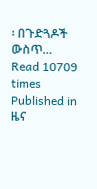፡ በጉድጓዶች ውስጥ…
Read 10709 times
Published in
ዜና